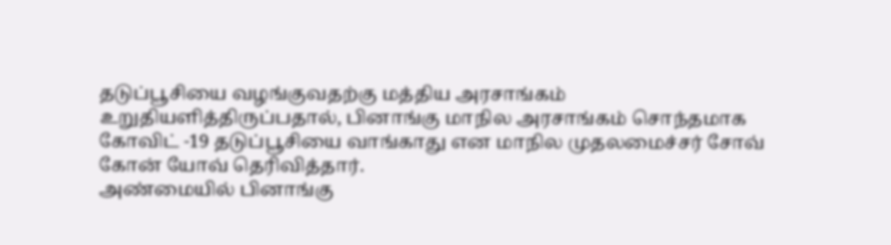தடுப்பூசியை வழங்குவதற்கு மத்திய அரசாங்கம் உறுதியளித்திருப்பதால், பினாங்கு மாநில அரசாங்கம் சொந்தமாக கோவிட் -19 தடுப்பூசியை வாங்காது என மாநில முதலமைச்சர் சோவ் கோன் யோவ் தெரிவித்தார்.
அண்மையில் பினாங்கு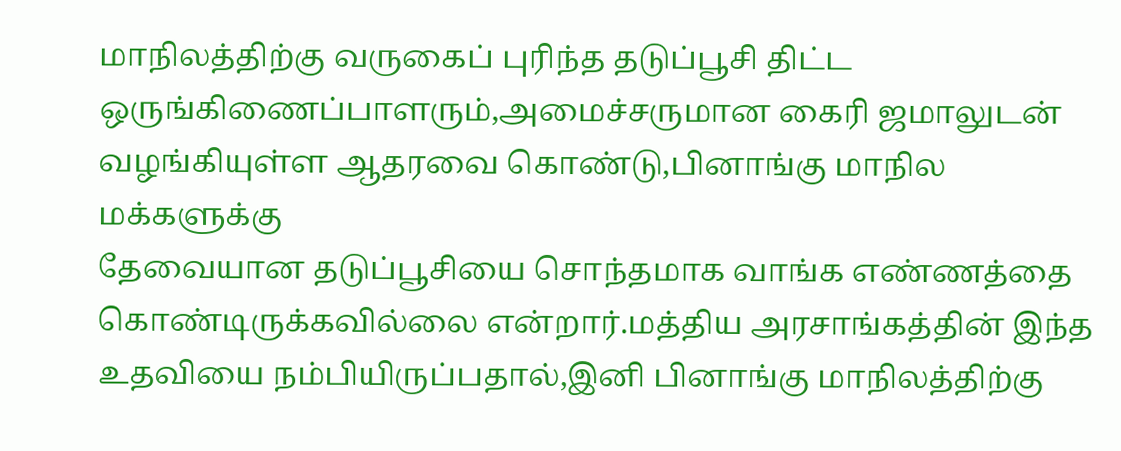மாநிலத்திற்கு வருகைப் புரிந்த தடுப்பூசி திட்ட ஒருங்கிணைப்பாளரும்,அமைச்சருமான கைரி ஜமாலுடன் வழங்கியுள்ள ஆதரவை கொண்டு,பினாங்கு மாநில மக்களுக்கு
தேவையான தடுப்பூசியை சொந்தமாக வாங்க எண்ணத்தை கொண்டிருக்கவில்லை என்றார்.மத்திய அரசாங்கத்தின் இந்த உதவியை நம்பியிருப்பதால்,இனி பினாங்கு மாநிலத்திற்கு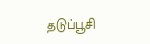தடுப்பூசி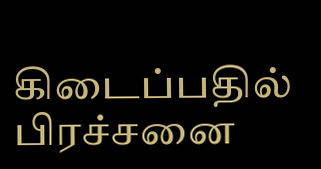கிடைப்பதில்
பிரச்சனை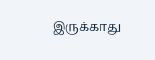இருக்காது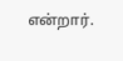என்றார்.